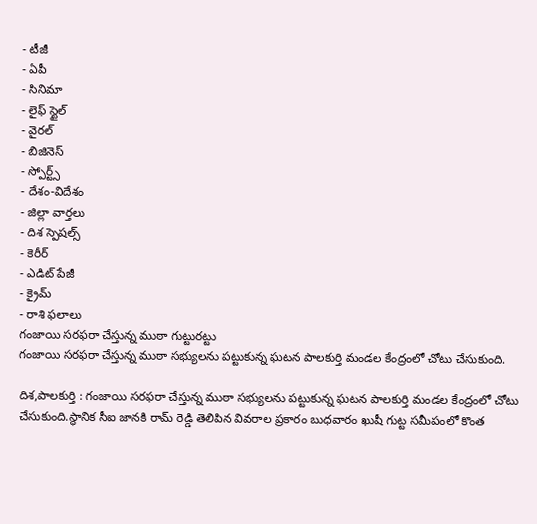- టీజీ
- ఏపీ
- సినిమా
- లైఫ్ స్టైల్
- వైరల్
- బిజినెస్
- స్పోర్ట్స్
- దేశం-విదేశం
- జిల్లా వార్తలు
- దిశ స్పెషల్స్
- కెరీర్
- ఎడిట్ పేజీ
- క్రైమ్
- రాశి ఫలాలు
గంజాయి సరఫరా చేస్తున్న ముఠా గుట్టురట్టు
గంజాయి సరఫరా చేస్తున్న ముఠా సభ్యులను పట్టుకున్న ఘటన పాలకుర్తి మండల కేంద్రంలో చోటు చేసుకుంది.

దిశ,పాలకుర్తి : గంజాయి సరఫరా చేస్తున్న ముఠా సభ్యులను పట్టుకున్న ఘటన పాలకుర్తి మండల కేంద్రంలో చోటు చేసుకుంది.స్థానిక సీఐ జానకి రామ్ రెడ్డి తెలిపిన వివరాల ప్రకారం బుధవారం ఖుషీ గుట్ట సమీపంలో కొంత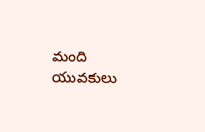మంది యువకులు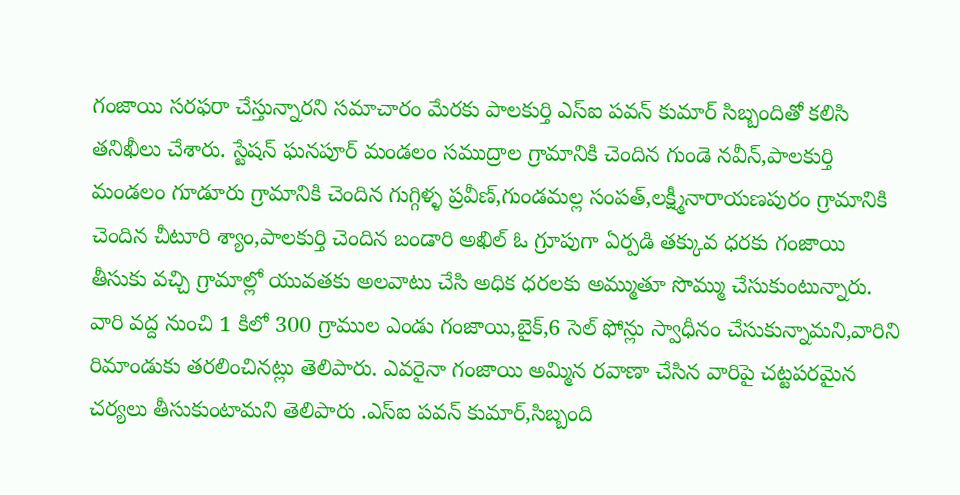గంజాయి సరఫరా చేస్తున్నారని సమాచారం మేరకు పాలకుర్తి ఎస్ఐ పవన్ కుమార్ సిబ్బందితో కలిసి తనిఖీలు చేశారు. స్టేషన్ ఘనపూర్ మండలం సముద్రాల గ్రామానికి చెందిన గుండె నవీన్,పాలకుర్తి మండలం గూడూరు గ్రామానికి చెందిన గుగ్గిళ్ళ ప్రవీణ్,గుండమల్ల సంపత్,లక్ష్మీనారాయణపురం గ్రామానికి చెందిన చీటూరి శ్యాం,పాలకుర్తి చెందిన బండారి అఖిల్ ఓ గ్రూపుగా ఏర్పడి తక్కువ ధరకు గంజాయి తీసుకు వచ్చి గ్రామాల్లో యువతకు అలవాటు చేసి అధిక ధరలకు అమ్ముతూ సొమ్ము చేసుకుంటున్నారు. వారి వద్ద నుంచి 1 కిలో 300 గ్రాముల ఎండు గంజాయి,బైక్,6 సెల్ ఫోన్లు స్వాధీనం చేసుకున్నామని,వారిని రిమాండుకు తరలించినట్లు తెలిపారు. ఎవరైనా గంజాయి అమ్మిన రవాణా చేసిన వారిపై చట్టపరమైన చర్యలు తీసుకుంటామని తెలిపారు .ఎస్ఐ పవన్ కుమార్,సిబ్బంది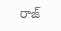రాజ్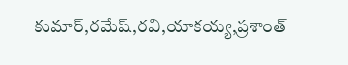కుమార్,రమేష్,రవి,యాకయ్య,ప్రశాంత్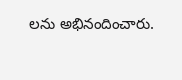లను అభినందించారు.